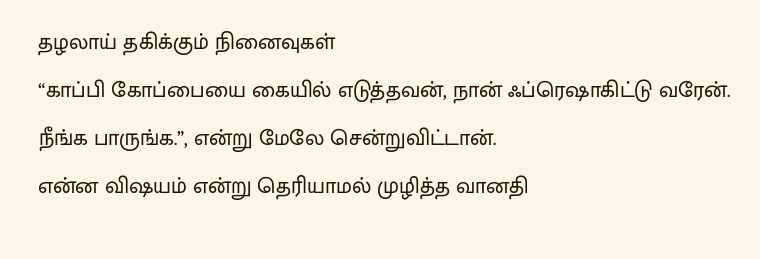தழலாய் தகிக்கும் நினைவுகள்
“காப்பி கோப்பையை கையில் எடுத்தவன், நான் ஃப்ரெஷாகிட்டு வரேன். நீங்க பாருங்க.”, என்று மேலே சென்றுவிட்டான்.
என்ன விஷயம் என்று தெரியாமல் முழித்த வானதி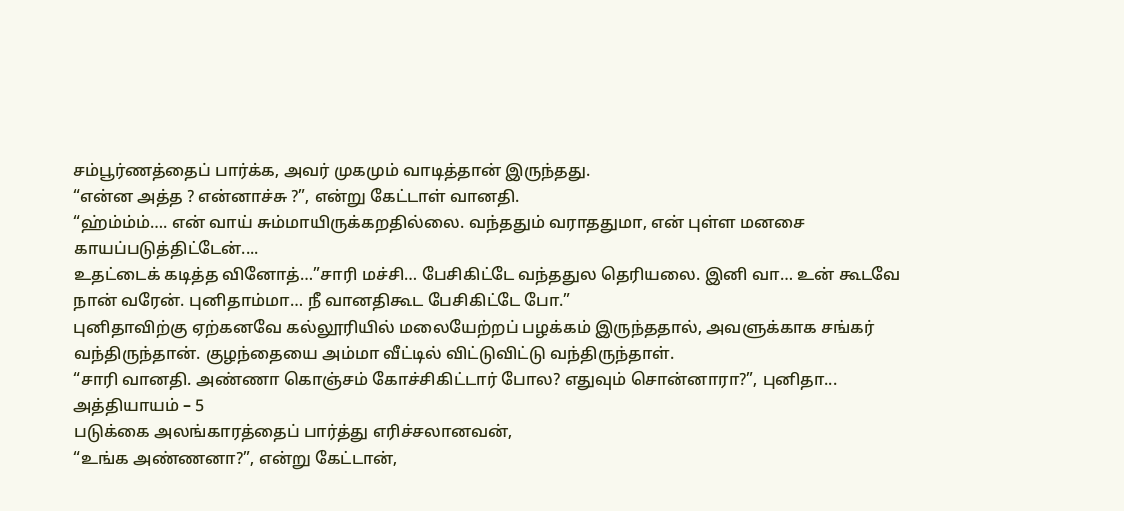சம்பூர்ணத்தைப் பார்க்க, அவர் முகமும் வாடித்தான் இருந்தது.
“என்ன அத்த ? என்னாச்சு ?”, என்று கேட்டாள் வானதி.
“ஹ்ம்ம்ம்…. என் வாய் சும்மாயிருக்கறதில்லை. வந்ததும் வராததுமா, என் புள்ள மனசை காயப்படுத்திட்டேன்....
உதட்டைக் கடித்த வினோத்…”சாரி மச்சி… பேசிகிட்டே வந்ததுல தெரியலை. இனி வா… உன் கூடவே நான் வரேன். புனிதாம்மா… நீ வானதிகூட பேசிகிட்டே போ.”
புனிதாவிற்கு ஏற்கனவே கல்லூரியில் மலையேற்றப் பழக்கம் இருந்ததால், அவளுக்காக சங்கர் வந்திருந்தான். குழந்தையை அம்மா வீட்டில் விட்டுவிட்டு வந்திருந்தாள்.
“சாரி வானதி. அண்ணா கொஞ்சம் கோச்சிகிட்டார் போல? எதுவும் சொன்னாரா?”, புனிதா...
அத்தியாயம் – 5
படுக்கை அலங்காரத்தைப் பார்த்து எரிச்சலானவன்,
“உங்க அண்ணனா?”, என்று கேட்டான்,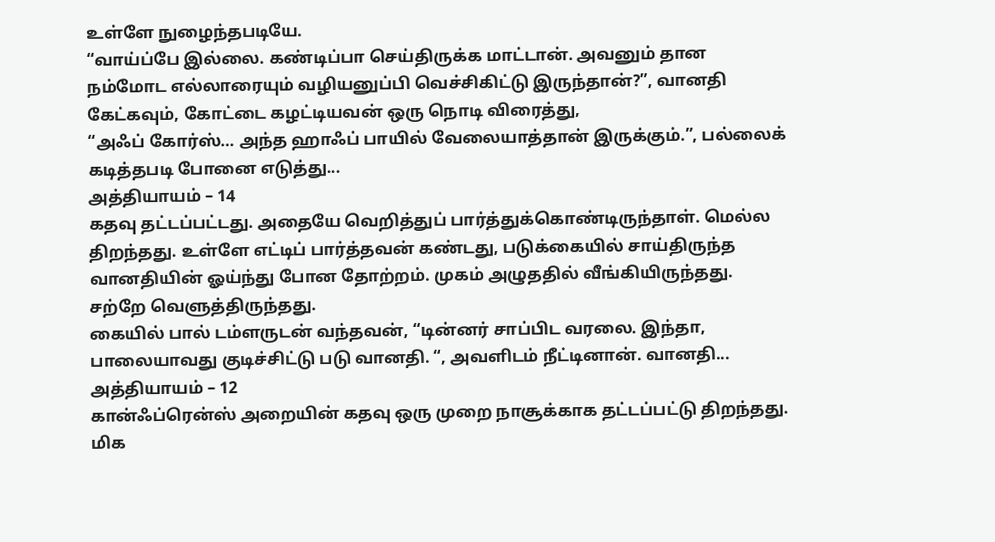உள்ளே நுழைந்தபடியே.
“வாய்ப்பே இல்லை. கண்டிப்பா செய்திருக்க மாட்டான். அவனும் தான நம்மோட எல்லாரையும் வழியனுப்பி வெச்சிகிட்டு இருந்தான்?”, வானதி கேட்கவும், கோட்டை கழட்டியவன் ஒரு நொடி விரைத்து,
“அஃப் கோர்ஸ்… அந்த ஹாஃப் பாயில் வேலையாத்தான் இருக்கும்.”, பல்லைக் கடித்தபடி போனை எடுத்து...
அத்தியாயம் – 14
கதவு தட்டப்பட்டது. அதையே வெறித்துப் பார்த்துக்கொண்டிருந்தாள். மெல்ல திறந்தது. உள்ளே எட்டிப் பார்த்தவன் கண்டது, படுக்கையில் சாய்திருந்த வானதியின் ஓய்ந்து போன தோற்றம். முகம் அழுததில் வீங்கியிருந்தது. சற்றே வெளுத்திருந்தது.
கையில் பால் டம்ளருடன் வந்தவன், “டின்னர் சாப்பிட வரலை. இந்தா, பாலையாவது குடிச்சிட்டு படு வானதி. “, அவளிடம் நீட்டினான். வானதி...
அத்தியாயம் – 12
கான்ஃப்ரென்ஸ் அறையின் கதவு ஒரு முறை நாசூக்காக தட்டப்பட்டு திறந்தது. மிக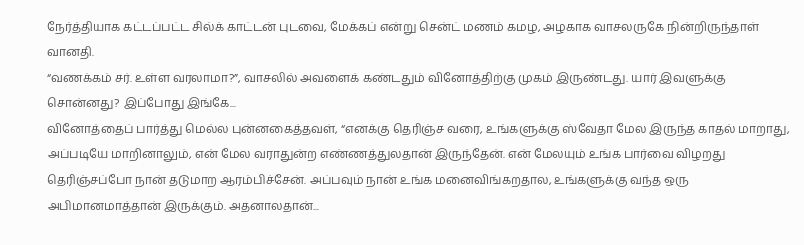நேர்த்தியாக கட்டப்பட்ட சில்க் காட்டன் புடவை, மேக்கப் என்று சென்ட் மணம் கமழ, அழகாக வாசலருகே நின்றிருந்தாள் வானதி.
“வணக்கம் சர். உள்ள வரலாமா?”, வாசலில் அவளைக் கண்டதும் வினோத்திற்கு முகம் இருண்டது. யார் இவளுக்கு சொன்னது? இப்போது இங்கே...
வினோத்தைப் பார்த்து மெல்ல புன்னகைத்தவள், “எனக்கு தெரிஞ்ச வரை, உங்களுக்கு ஸ்வேதா மேல இருந்த காதல் மாறாது, அப்படியே மாறினாலும், என் மேல வராதுன்ற எண்ணத்துலதான் இருந்தேன். என் மேலயும் உங்க பார்வை விழறது தெரிஞ்சப்போ நான் தடுமாற ஆரம்பிச்சேன். அப்பவும் நான் உங்க மனைவிங்கறதால, உங்களுக்கு வந்த ஒரு அபிமானமாத்தான் இருக்கும். அதனாலதான்...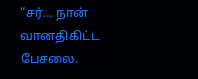“சர்… நான் வானதிகிட்ட பேசலை.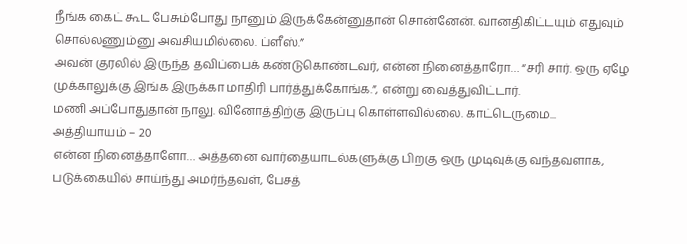நீங்க கைட் கூட பேசும்போது நானும் இருக்கேன்னுதான் சொன்னேன். வானதிகிட்டயும் எதுவும் சொல்லணும்னு அவசியமில்லை. ப்ளீஸ்.”
அவன் குரலில் இருந்த தவிப்பைக் கண்டுகொண்டவர், என்ன நினைத்தாரோ… “சரி சார். ஒரு ஏழே முக்காலுக்கு இங்க இருக்கா மாதிரி பார்த்துக்கோங்க.”, என்று வைத்துவிட்டார்.
மணி அப்போதுதான் நாலு. வினோத்திற்கு இருப்பு கொள்ளவில்லை. காட்டெருமை...
அத்தியாயம் – 20
என்ன நினைத்தாளோ… அத்தனை வார்தையாடல்களுக்கு பிறகு ஒரு முடிவுக்கு வந்தவளாக, படுக்கையில் சாய்ந்து அமர்ந்தவள், பேசத்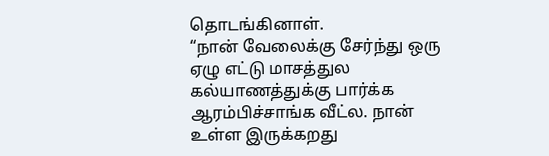தொடங்கினாள்.
“நான் வேலைக்கு சேர்ந்து ஒரு ஏழு எட்டு மாசத்துல கல்யாணத்துக்கு பார்க்க ஆரம்பிச்சாங்க வீட்ல. நான் உள்ள இருக்கறது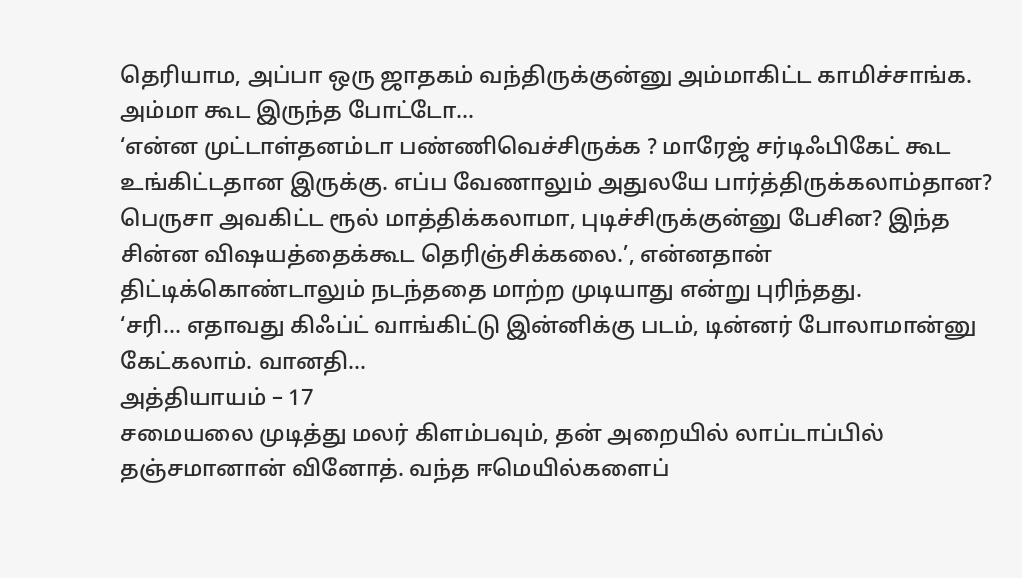தெரியாம, அப்பா ஒரு ஜாதகம் வந்திருக்குன்னு அம்மாகிட்ட காமிச்சாங்க. அம்மா கூட இருந்த போட்டோ...
‘என்ன முட்டாள்தனம்டா பண்ணிவெச்சிருக்க ? மாரேஜ் சர்டிஃபிகேட் கூட உங்கிட்டதான இருக்கு. எப்ப வேணாலும் அதுலயே பார்த்திருக்கலாம்தான? பெருசா அவகிட்ட ரூல் மாத்திக்கலாமா, புடிச்சிருக்குன்னு பேசின? இந்த சின்ன விஷயத்தைக்கூட தெரிஞ்சிக்கலை.’, என்னதான் திட்டிக்கொண்டாலும் நடந்ததை மாற்ற முடியாது என்று புரிந்தது.
‘சரி… எதாவது கிஃப்ட் வாங்கிட்டு இன்னிக்கு படம், டின்னர் போலாமான்னு கேட்கலாம். வானதி...
அத்தியாயம் – 17
சமையலை முடித்து மலர் கிளம்பவும், தன் அறையில் லாப்டாப்பில் தஞ்சமானான் வினோத். வந்த ஈமெயில்களைப்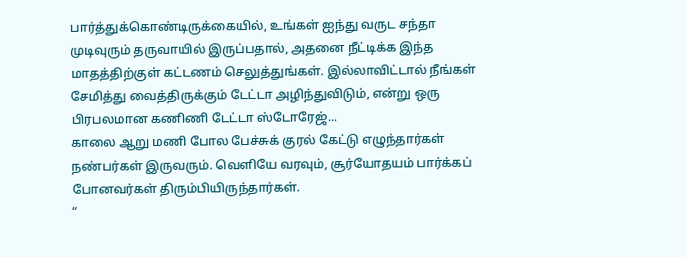பார்த்துக்கொண்டிருக்கையில், உங்கள் ஐந்து வருட சந்தா முடிவுரும் தருவாயில் இருப்பதால், அதனை நீட்டிக்க இந்த மாதத்திற்குள் கட்டணம் செலுத்துங்கள். இல்லாவிட்டால் நீங்கள் சேமித்து வைத்திருக்கும் டேட்டா அழிந்துவிடும், என்று ஒரு பிரபலமான கணிணி டேட்டா ஸ்டோரேஜ்...
காலை ஆறு மணி போல பேச்சுக் குரல் கேட்டு எழுந்தார்கள் நண்பர்கள் இருவரும். வெளியே வரவும், சூர்யோதயம் பார்க்கப் போனவர்கள் திரும்பியிருந்தார்கள்.
“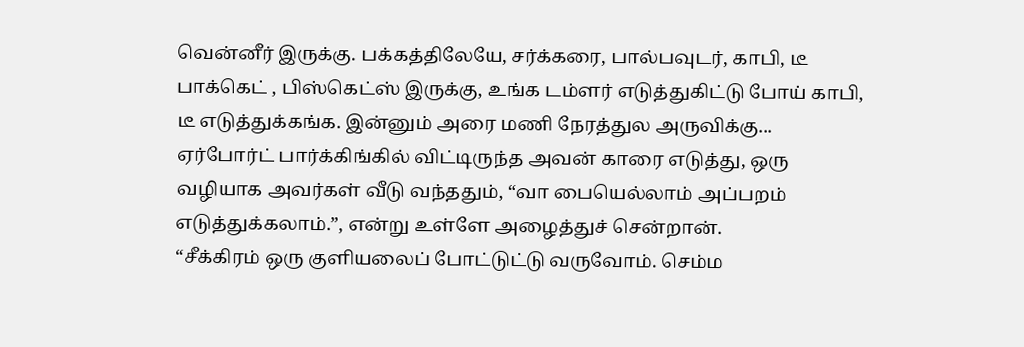வென்னீர் இருக்கு. பக்கத்திலேயே, சர்க்கரை, பால்பவுடர், காபி, டீ பாக்கெட் , பிஸ்கெட்ஸ் இருக்கு, உங்க டம்ளர் எடுத்துகிட்டு போய் காபி, டீ எடுத்துக்கங்க. இன்னும் அரை மணி நேரத்துல அருவிக்கு...
ஏர்போர்ட் பார்க்கிங்கில் விட்டிருந்த அவன் காரை எடுத்து, ஒரு வழியாக அவர்கள் வீடு வந்ததும், “வா பையெல்லாம் அப்பறம் எடுத்துக்கலாம்.”, என்று உள்ளே அழைத்துச் சென்றான்.
“சீக்கிரம் ஒரு குளியலைப் போட்டுட்டு வருவோம். செம்ம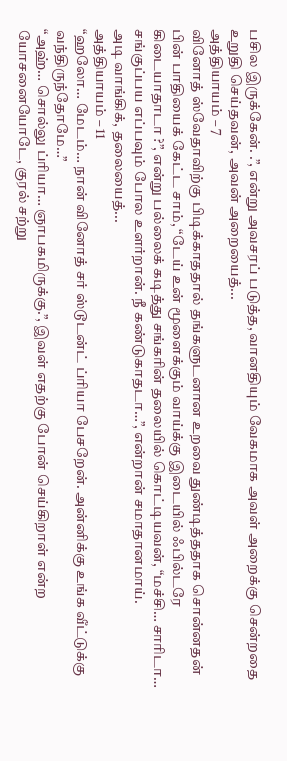பசில இருக்கேன். .”, என்று அவசரப் படுத்த, வானதியும் வேகமாக அவள் அறைக்கு சென்றதை உறுதி செய்தவன், அவன் அறையைத்...
அத்தியாயம் – 7
வினோத் ஸ்வேதாவிற்கு பிடிக்காததால் தங்களுடனான உறவை துண்டித்ததாக சொன்னதன் பின் பாதியைக் கேட்ட சாம், “டேய் உன் மூளைக்கும் வாய்க்கு இடையில் ஃபில்டரே கிடையாதாடா ?”, என்று பல்லைக் கடித்து சங்கரின் தலையில் கொட்டியவன், “மச்சி… சாரிடா… சங்குப்பய எப்பவும் போல உளர்றான். நீ கண்டுகாதடா…”, என்றான் சமாதானமாய்.
அடி வாங்கிக், தலையைத்...
அத்தியாயம் – 11
“ஹலோ… மேடம்… நான் வினோத் சர் ஸ்டூடன்ட் ப்ரியா பேசறேன். அன்னிக்கு உங்க வீட்டுக்கு வந்திருந்தோமே…”
“அஹ்… சொல்லு ப்ரியா… ஞாபகமிருக்கு.”, இவள் எதற்கு போன் செய்கிறாள் என்ற யோசனையோடே, குரல் சற்று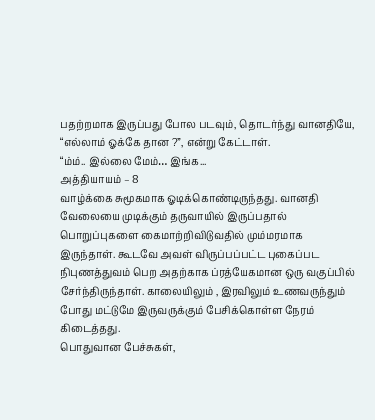பதற்றமாக இருப்பது போல படவும், தொடர்ந்து வானதியே,
“எல்லாம் ஓக்கே தான ?”, என்று கேட்டாள்.
“ம்ம்.. இல்லை மேம்… இங்க...
அத்தியாயம் – 8
வாழ்க்கை சுமூகமாக ஓடிக்கொண்டிருந்தது. வானதி வேலையை முடிக்கும் தருவாயில் இருப்பதால் பொறுப்புகளை கைமாற்றிவிடுவதில் மும்மரமாக இருந்தாள். கூடவே அவள் விருப்பப்பட்ட புகைப்பட நிபுணத்துவம் பெற அதற்காக ப்ரத்யேகமான ஒரு வகுப்பில் சேர்ந்திருந்தாள். காலையிலும் , இரவிலும் உணவருந்தும் போது மட்டுமே இருவருக்கும் பேசிக்கொள்ள நேரம் கிடைத்தது.
பொதுவான பேச்சுகள்,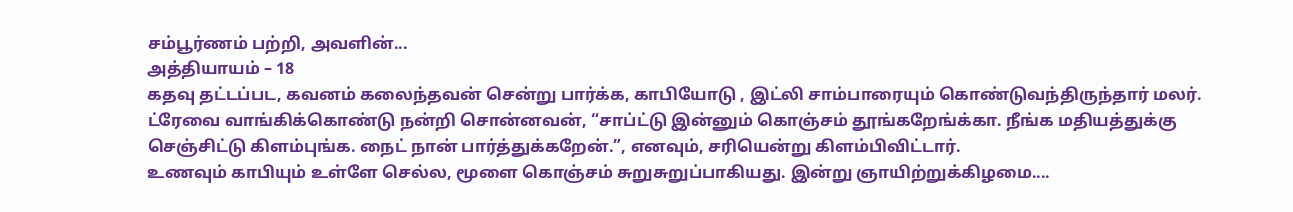சம்பூர்ணம் பற்றி, அவளின்...
அத்தியாயம் – 18
கதவு தட்டப்பட, கவனம் கலைந்தவன் சென்று பார்க்க, காபியோடு , இட்லி சாம்பாரையும் கொண்டுவந்திருந்தார் மலர்.
ட்ரேவை வாங்கிக்கொண்டு நன்றி சொன்னவன், “சாப்ட்டு இன்னும் கொஞ்சம் தூங்கறேங்க்கா. நீங்க மதியத்துக்கு செஞ்சிட்டு கிளம்புங்க. நைட் நான் பார்த்துக்கறேன்.”, எனவும், சரியென்று கிளம்பிவிட்டார்.
உணவும் காபியும் உள்ளே செல்ல, மூளை கொஞ்சம் சுறுசுறுப்பாகியது. இன்று ஞாயிற்றுக்கிழமை....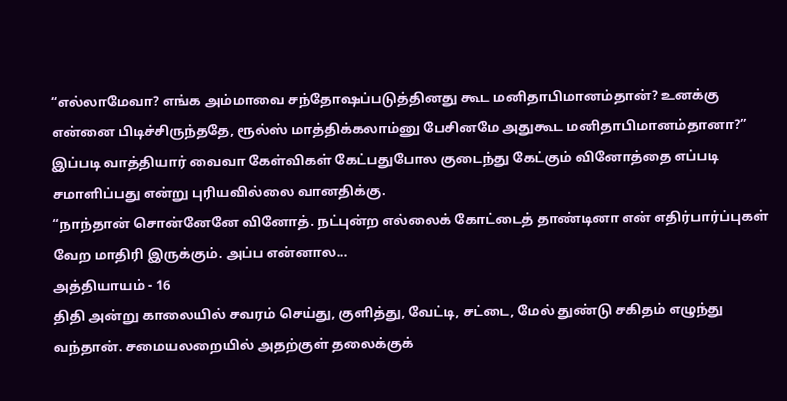“எல்லாமேவா? எங்க அம்மாவை சந்தோஷப்படுத்தினது கூட மனிதாபிமானம்தான்? உனக்கு என்னை பிடிச்சிருந்ததே, ரூல்ஸ் மாத்திக்கலாம்னு பேசினமே அதுகூட மனிதாபிமானம்தானா?”
இப்படி வாத்தியார் வைவா கேள்விகள் கேட்பதுபோல குடைந்து கேட்கும் வினோத்தை எப்படி சமாளிப்பது என்று புரியவில்லை வானதிக்கு.
“நாந்தான் சொன்னேனே வினோத். நட்புன்ற எல்லைக் கோட்டைத் தாண்டினா என் எதிர்பார்ப்புகள் வேற மாதிரி இருக்கும். அப்ப என்னால...
அத்தியாயம் - 16
திதி அன்று காலையில் சவரம் செய்து, குளித்து, வேட்டி, சட்டை, மேல் துண்டு சகிதம் எழுந்து வந்தான். சமையலறையில் அதற்குள் தலைக்குக்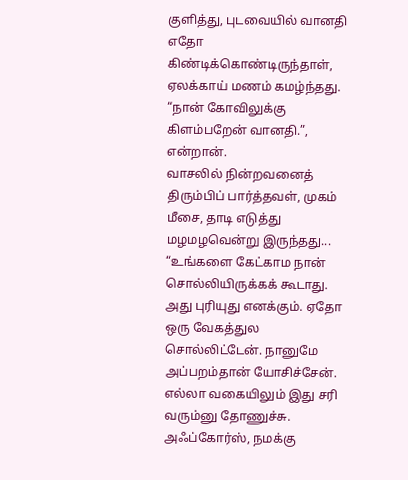குளித்து, புடவையில் வானதி எதோ கிண்டிக்கொண்டிருந்தாள், ஏலக்காய் மணம் கமழ்ந்தது.
“நான் கோவிலுக்கு கிளம்பறேன் வானதி.”, என்றான்.
வாசலில் நின்றவனைத் திரும்பிப் பார்த்தவள், முகம் மீசை, தாடி எடுத்து மழமழவென்று இருந்தது...
“உங்களை கேட்காம நான் சொல்லியிருக்கக் கூடாது. அது புரியுது எனக்கும். ஏதோ ஒரு வேகத்துல சொல்லிட்டேன். நானுமே அப்பறம்தான் யோசிச்சேன். எல்லா வகையிலும் இது சரி வரும்னு தோணுச்சு. அஃப்கோர்ஸ், நமக்கு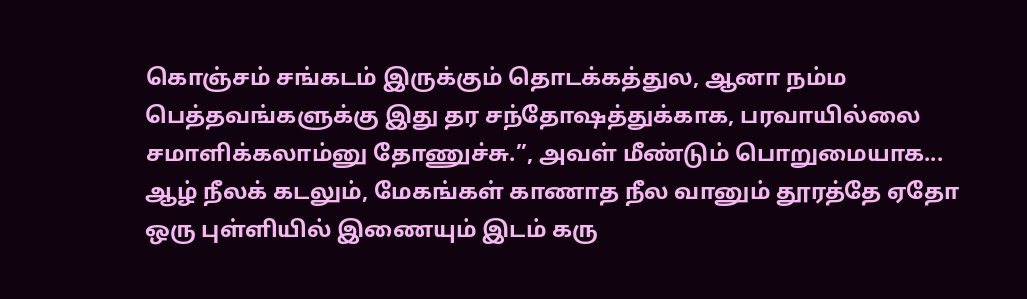கொஞ்சம் சங்கடம் இருக்கும் தொடக்கத்துல, ஆனா நம்ம பெத்தவங்களுக்கு இது தர சந்தோஷத்துக்காக, பரவாயில்லை சமாளிக்கலாம்னு தோணுச்சு.”, அவள் மீண்டும் பொறுமையாக...
ஆழ் நீலக் கடலும், மேகங்கள் காணாத நீல வானும் தூரத்தே ஏதோ ஒரு புள்ளியில் இணையும் இடம் கரு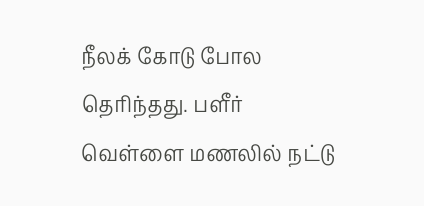நீலக் கோடு போல தெரிந்தது. பளீர் வெள்ளை மணலில் நட்டு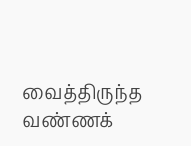வைத்திருந்த வண்ணக்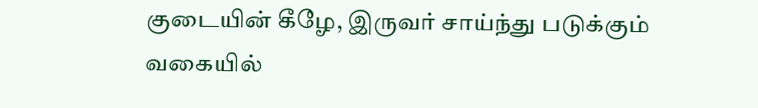குடையின் கீழே, இருவர் சாய்ந்து படுக்கும் வகையில்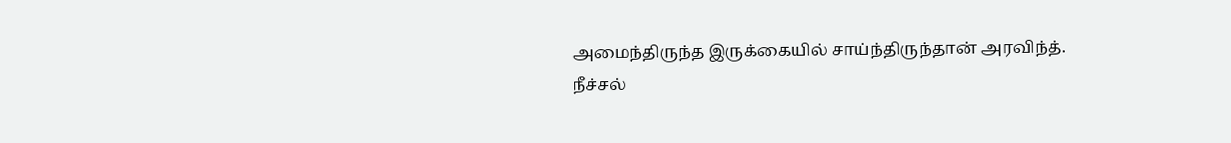அமைந்திருந்த இருக்கையில் சாய்ந்திருந்தான் அரவிந்த்.
நீச்சல்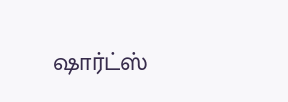ஷார்ட்ஸ்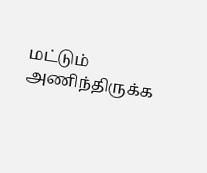மட்டும் அணிந்திருக்க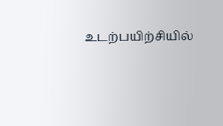உடற்பயிற்சியில்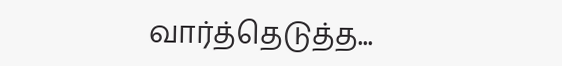வார்த்தெடுத்த...